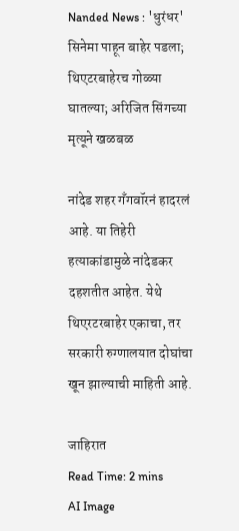Nanded News : 'धुरंधर' सिनेमा पाहून बाहेर पडला; थिएटरबाहेरच गोळ्या घातल्या; अरिजित सिंगच्या मृत्यूने खळबळ

नांदेड शहर गँगवॉरनं हादरलं आहे. या तिहेरी हत्याकांडामुळे नांदेडकर दहशतीत आहेत. येथे थिएरटरबाहेर एकाचा, तर सरकारी रुग्णालयात दोघांचा खून झाल्याची माहिती आहे.

जाहिरात
Read Time: 2 mins
AI Image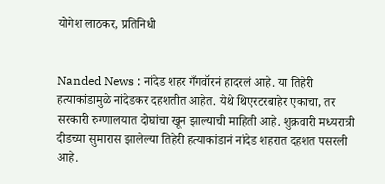योगेश लाठकर, प्रतिनिधी


Nanded News : नांदेड शहर गँगवॉरनं हादरलं आहे. या तिहेरी हत्याकांडामुळे नांदेडकर दहशतीत आहेत. येथे थिएरटरबाहेर एकाचा, तर सरकारी रुग्णालयात दोघांचा खून झाल्याची माहिती आहे. शुक्रवारी मध्यरात्री दीडच्या सुमारास झालेल्या तिहेरी हत्याकांडानं नांदेड शहरात दहशत पसरली आहे.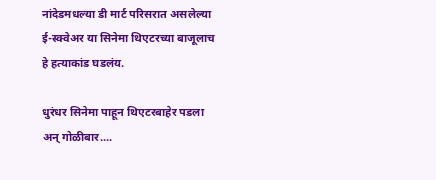नांदेडमधल्या डी मार्ट परिसरात असलेल्या ई-स्क्वेअर या सिनेमा थिएटरच्या बाजूलाच हे हत्याकांड घडलंय.

धुरंधर सिनेमा पाहून थिएटरबाहेर पडला अन् गोळीबार....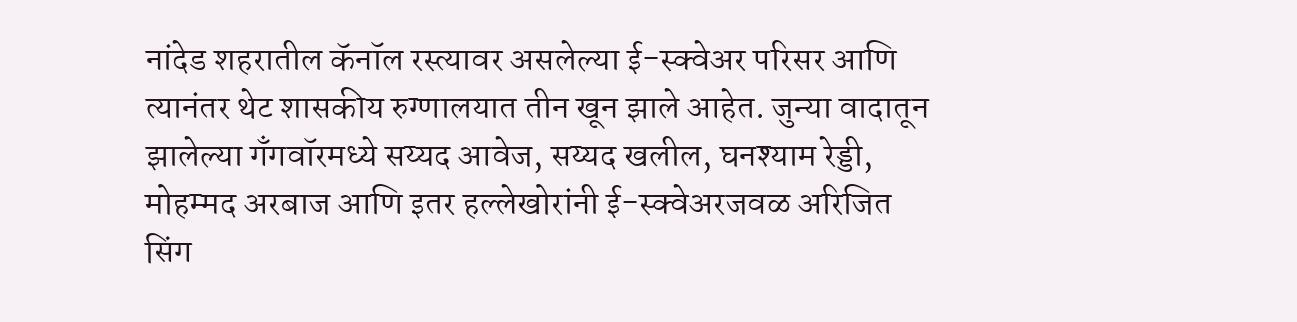नांदेड शहरातील कॅनॉल रस्त्यावर असलेल्या ई-स्क्वेअर परिसर आणि त्यानंतर थेट शासकीय रुग्णालयात तीन खून झाले आहेत. जुन्या वादातून झालेल्या गँगवॉरमध्ये सय्यद आवेज, सय्यद खलील, घनश्याम रेड्डी, मोहम्मद अरबाज आणि इतर हल्लेखोरांनी ई-स्क्वेअरजवळ अरिजित सिंग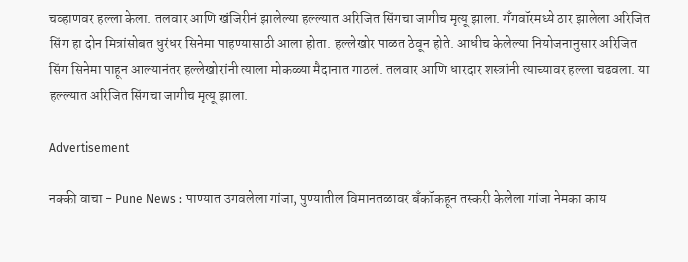चव्हाणवर हल्ला केला. तलवार आणि खंजिरीनं झालेल्या हल्ल्यात अरिजित सिंगचा जागीच मृत्यू झाला. गँगवॉरमध्ये ठार झालेला अरिजित सिंग हा दोन मित्रांसोबत धुरंधर सिनेमा पाहण्यासाठी आला होता. हल्लेखोर पाळत ठेवून होते. आधीच केलेल्या नियोजनानुसार अरिजित सिंग सिनेमा पाहून आल्यानंतर हल्लेखोरांनी त्याला मोकळ्या मैदानात गाठलं. तलवार आणि धारदार शस्त्रांनी त्याच्यावर हल्ला चढवला. या हल्ल्यात अरिजित सिंगचा जागीच मृत्यू झाला.

Advertisement

नक्की वाचा - Pune News : पाण्यात उगवलेला गांजा, पुण्यातील विमानतळावर बँकॉकहून तस्करी केलेला गांजा नेमका काय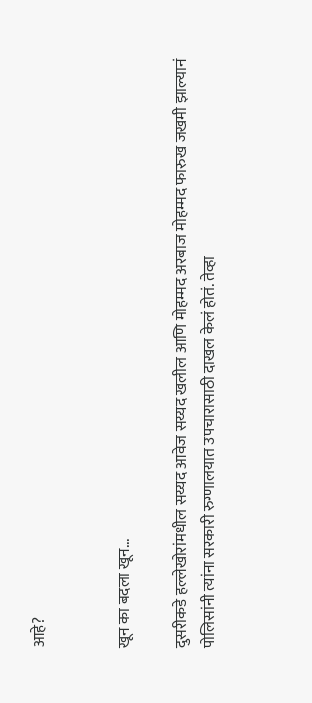आहे?


खून का बदला खून...

दुसरीकडे हल्लेखोरांमधील सय्यद आवेज सय्यद खलील आणि मोहम्मद अरबाज मोहम्मद फारुख जखमी झाल्यानं पोलिसांनी त्यांना सरकारी रुग्णालयात उपचारासाठी दाखल केलं होतं. तेव्हा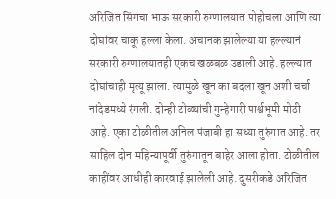अरिजित सिंगचा भाऊ सरकारी रुग्णालयात पोहोचला आणि त्या दोघांवर चाकू हल्ला केला. अचानक झालेल्या या हल्ल्यानं सरकारी रुग्णालयातही एकच खळबळ उडाली आहे. हल्ल्यात दोघांचाही मृत्यू झाला. त्यामुळे खून का बदला खून अशी चर्चा नांदेडमध्ये रंगली. दोन्ही टोळ्यांची गुन्हेगारी पार्श्वभूमी मोठी आहे. एका टोळीतील अनिल पंजाबी हा सध्या तुरुंगात आहे. तर साहिल दोन महिन्यापूर्वी तुरुंगातून बाहेर आला होता. टोळीतील काहींवर आधीही कारवाई झालेली आहे. दुसरीकडे अरिजित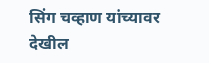सिंग चव्हाण यांच्यावर देखील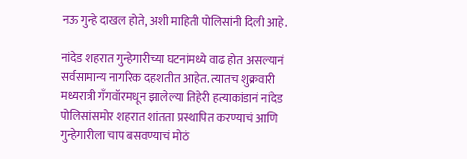नऊ गुन्हे दाखल होते, अशी माहिती पोलिसांनी दिली आहे.

नांदेड शहरात गुन्हेगारीच्या घटनांमध्ये वाढ होत असल्यानं सर्वसामान्य नागरिक दहशतीत आहेत. त्यातच शुक्रवारी मध्यरात्री गँगवॉरमधून झालेल्या तिहेरी हत्याकांडानं नांदेड पोलिसांसमोर शहरात शांतता प्रस्थापित करण्याचं आणि गुन्हेगारीला चाप बसवण्याचं मोठं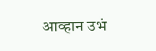आव्हान उभं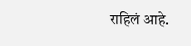राहिलं आहे.